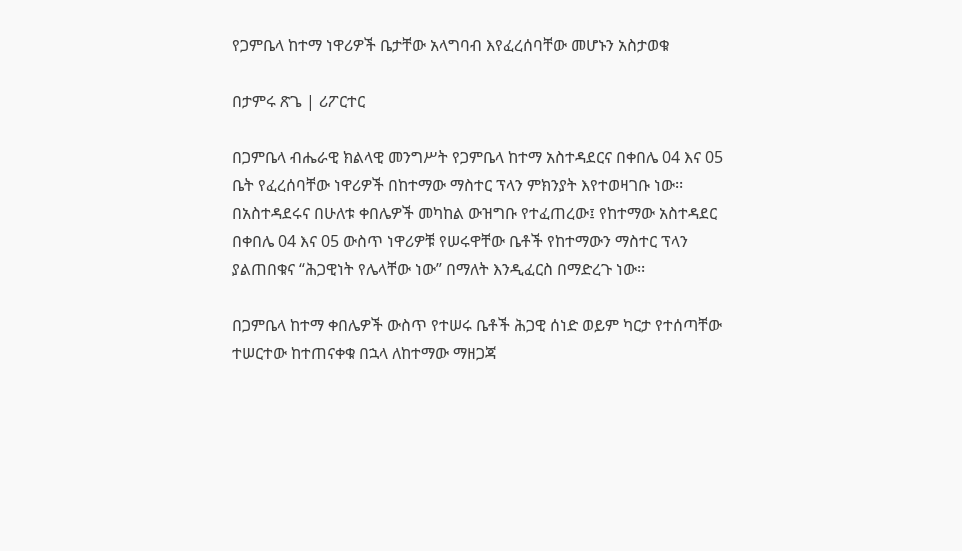የጋምቤላ ከተማ ነዋሪዎች ቤታቸው አላግባብ እየፈረሰባቸው መሆኑን አስታወቁ

በታምሩ ጽጌ | ሪፖርተር

በጋምቤላ ብሔራዊ ክልላዊ መንግሥት የጋምቤላ ከተማ አስተዳደርና በቀበሌ 04 እና 05 ቤት የፈረሰባቸው ነዋሪዎች በከተማው ማስተር ፕላን ምክንያት እየተወዛገቡ ነው፡፡ በአስተዳደሩና በሁለቱ ቀበሌዎች መካከል ውዝግቡ የተፈጠረው፤ የከተማው አስተዳደር በቀበሌ 04 እና 05 ውስጥ ነዋሪዎቹ የሠሩዋቸው ቤቶች የከተማውን ማስተር ፕላን ያልጠበቁና “ሕጋዊነት የሌላቸው ነው” በማለት እንዲፈርስ በማድረጉ ነው፡፡

በጋምቤላ ከተማ ቀበሌዎች ውስጥ የተሠሩ ቤቶች ሕጋዊ ሰነድ ወይም ካርታ የተሰጣቸው ተሠርተው ከተጠናቀቁ በኋላ ለከተማው ማዘጋጃ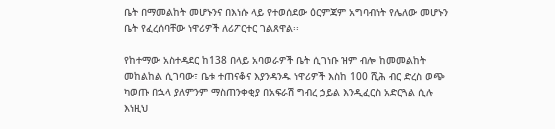ቤት በማመልከት መሆኑንና በእነሱ ላይ የተወሰደው ዕርምጃም አግባብነት የሌለው መሆኑን ቤት የፈረሰባቸው ነዋሪዎች ለሪፖርተር ገልጸዋል፡፡

የከተማው አስተዳደር ከ138 በላይ አባወራዎች ቤት ሲገነቡ ዝም ብሎ ከመመልከት መከልከል ሲገባው፣ ቤቱ ተጠናቆና እያንዳንዱ ነዋሪዎች እስከ 100 ሺሕ ብር ድረስ ወጭ ካወጡ በኋላ ያለምንም ማስጠንቀቂያ በአፍራሽ ግብረ ኃይል እንዲፈርስ አድርጓል ሲሉ እነዚህ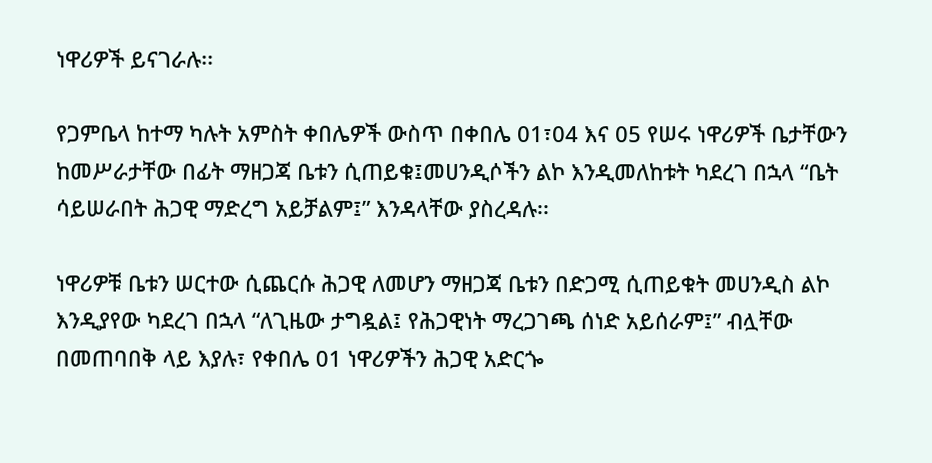ነዋሪዎች ይናገራሉ፡፡

የጋምቤላ ከተማ ካሉት አምስት ቀበሌዎች ውስጥ በቀበሌ 01፣04 እና 05 የሠሩ ነዋሪዎች ቤታቸውን ከመሥራታቸው በፊት ማዘጋጃ ቤቱን ሲጠይቁ፤መሀንዲሶችን ልኮ እንዲመለከቱት ካደረገ በኋላ “ቤት ሳይሠራበት ሕጋዊ ማድረግ አይቻልም፤” እንዳላቸው ያስረዳሉ፡፡

ነዋሪዎቹ ቤቱን ሠርተው ሲጨርሱ ሕጋዊ ለመሆን ማዘጋጃ ቤቱን በድጋሚ ሲጠይቁት መሀንዲስ ልኮ እንዲያየው ካደረገ በኋላ “ለጊዜው ታግዷል፤ የሕጋዊነት ማረጋገጫ ሰነድ አይሰራም፤” ብሏቸው በመጠባበቅ ላይ እያሉ፣ የቀበሌ 01 ነዋሪዎችን ሕጋዊ አድርጐ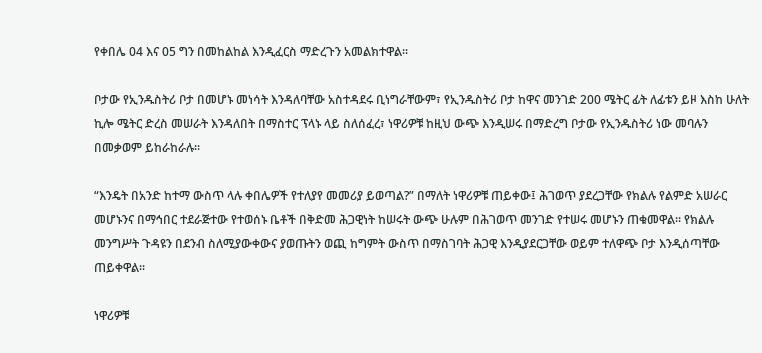የቀበሌ 04 እና 05 ግን በመከልከል እንዲፈርስ ማድረጉን አመልክተዋል፡፡

ቦታው የኢንዱስትሪ ቦታ በመሆኑ መነሳት እንዳለባቸው አስተዳደሩ ቢነግራቸውም፣ የኢንዱስትሪ ቦታ ከዋና መንገድ 200 ሜትር ፊት ለፊቱን ይዞ እስከ ሁለት ኪሎ ሜትር ድረስ መሠራት እንዳለበት በማስተር ፕላኑ ላይ ስለሰፈረ፣ ነዋሪዎቹ ከዚህ ውጭ እንዲሠሩ በማድረግ ቦታው የኢንዱስትሪ ነው መባሉን በመቃወም ይከራከራሉ፡፡

“እንዴት በአንድ ከተማ ውስጥ ላሉ ቀበሌዎች የተለያየ መመሪያ ይወጣል?” በማለት ነዋሪዎቹ ጠይቀው፤ ሕገወጥ ያደረጋቸው የክልሉ የልምድ አሠራር መሆኑንና በማኅበር ተደራጅተው የተወሰኑ ቤቶች በቅድመ ሕጋዊነት ከሠሩት ውጭ ሁሉም በሕገወጥ መንገድ የተሠሩ መሆኑን ጠቁመዋል፡፡ የክልሉ መንግሥት ጉዳዩን በደንብ ስለሚያውቀውና ያወጡትን ወጪ ከግምት ውስጥ በማስገባት ሕጋዊ እንዲያደርጋቸው ወይም ተለዋጭ ቦታ እንዲሰጣቸው ጠይቀዋል፡፡

ነዋሪዎቹ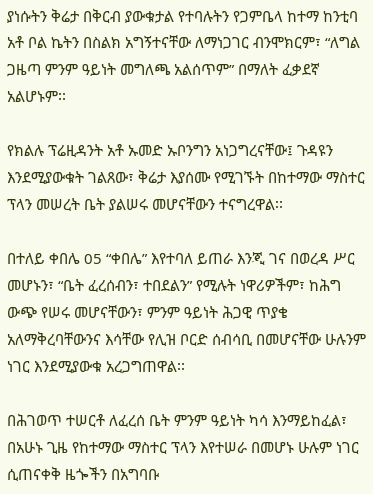ያነሱትን ቅሬታ በቅርብ ያውቁታል የተባሉትን የጋምቤላ ከተማ ከንቲባ አቶ ቦል ኬትን በስልክ አግኝተናቸው ለማነጋገር ብንሞክርም፣ “ለግል ጋዜጣ ምንም ዓይነት መግለጫ አልሰጥም” በማለት ፈቃደኛ አልሆኑም፡፡

የክልሉ ፕሬዚዳንት አቶ ኡመድ ኡቦንግን አነጋግረናቸው፤ ጉዳዩን እንደሚያውቁት ገልጸው፣ ቅሬታ እያሰሙ የሚገኙት በከተማው ማስተር ፕላን መሠረት ቤት ያልሠሩ መሆናቸውን ተናግረዋል፡፡

በተለይ ቀበሌ 05 “ቀበሌ” እየተባለ ይጠራ እንጂ ገና በወረዳ ሥር መሆኑን፣ “ቤት ፈረሰብን፣ ተበደልን” የሚሉት ነዋሪዎችም፣ ከሕግ ውጭ የሠሩ መሆናቸውን፣ ምንም ዓይነት ሕጋዊ ጥያቄ አለማቅረባቸውንና እሳቸው የሊዝ ቦርድ ሰብሳቢ በመሆናቸው ሁሉንም ነገር እንደሚያውቁ አረጋግጠዋል፡፡

በሕገወጥ ተሠርቶ ለፈረሰ ቤት ምንም ዓይነት ካሳ እንማይከፈል፣ በአሁኑ ጊዜ የከተማው ማስተር ፕላን እየተሠራ በመሆኑ ሁሉም ነገር ሲጠናቀቅ ዜጐችን በአግባቡ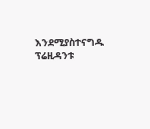እንደሚያስተናግዱ ፕሬዚዳንቱ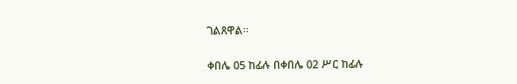ገልጸዋል፡፡

ቀበሌ 05 ከፊሉ በቀበሌ 02 ሥር ከፊሉ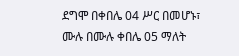ደግሞ በቀበሌ 04 ሥር በመሆኑ፣ ሙሉ በሙሉ ቀበሌ 05 ማለት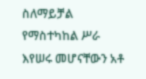ስለማይቻል የማስተካከል ሥራ እየሠሩ መሆናቸውን አቶ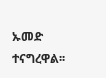ኡመድ ተናግረዋል፡፡